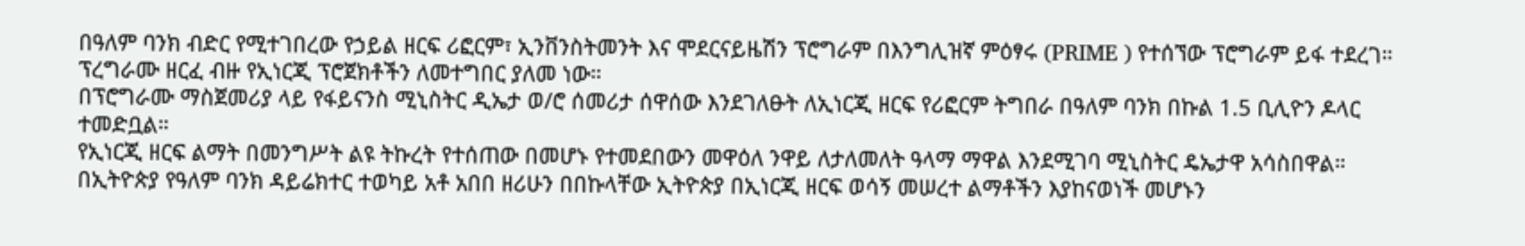በዓለም ባንክ ብድር የሚተገበረው የኃይል ዘርፍ ሪፎርም፣ ኢንቨንስትመንት እና ሞደርናይዜሽን ፕሮግራም በእንግሊዝኛ ምዕፃሩ (PRIME ) የተሰኘው ፕሮግራም ይፋ ተደረገ።
ፕረግራሙ ዘርፈ ብዙ የኢነርጂ ፕሮጀክቶችን ለመተግበር ያለመ ነው።
በፕሮግራሙ ማስጀመሪያ ላይ የፋይናንስ ሚኒስትር ዲኤታ ወ/ሮ ሰመሪታ ሰዋሰው እንደገለፁት ለኢነርጂ ዘርፍ የሪፎርም ትግበራ በዓለም ባንክ በኩል 1.5 ቢሊዮን ዶላር ተመድቧል።
የኢነርጂ ዘርፍ ልማት በመንግሥት ልዩ ትኩረት የተሰጠው በመሆኑ የተመደበውን መዋዕለ ንዋይ ለታለመለት ዓላማ ማዋል እንደሚገባ ሚኒስትር ዴኤታዋ አሳስበዋል።
በኢትዮጵያ የዓለም ባንክ ዳይሬክተር ተወካይ አቶ አበበ ዘሪሁን በበኩላቸው ኢትዮጵያ በኢነርጂ ዘርፍ ወሳኝ መሠረተ ልማቶችን እያከናወነች መሆኑን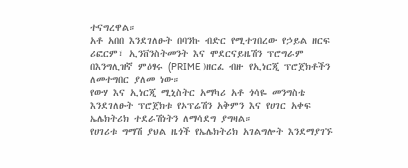ተናግረዋል።
አቶ አበበ እንደገለፁት በባንኩ ብድር የሚተገበረው የኃይል ዘርፍ ሪፎርም፣ ኢንቨንስትመንት እና ሞደርናይዜሽን ፕሮግራም በእንግሊዝኛ ምዕፃሩ (PRIME )ዘርፈ ብዙ የኢነርጂ ፕሮጀክቶችን ለመተግበር ያለመ ነው።
የውሃ እና ኢነርጂ ሚኒስትር አማካሪ አቶ ጎሳዬ መንግስቴ እንደገለፁት ፕሮጀክቱ የኦፕሬሽን አቅምን እና የሀገር አቀፍ ኤሌክትሪክ ተደራሽነትን ለማሳደግ ያግዛል።
የሀገሪቱ ግማሽ ያህል ዜጎች የኤሌክትሪክ አገልግሎት እንደማያገኙ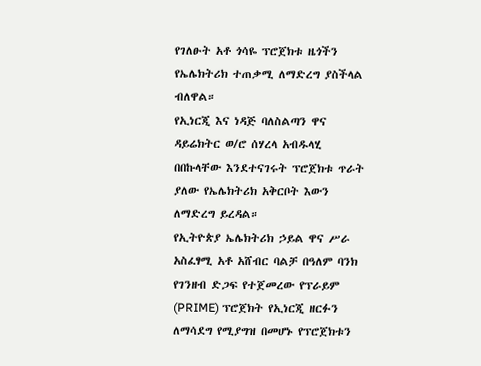የገለፁት አቶ ጎሳዬ ፕሮጀክቱ ዜጎችን የኤሌክትሪክ ተጠቃሚ ለማድረግ ያስችላል ብለዋል።
የኢነርጂ እና ነዳጅ ባለስልጣን ዋና ዳይሬክትር ወ/ሮ ሰሃረላ አብዱላሂ በበኩላቸው እንደተናገሩት ፕሮጀክቱ ጥራት ያለው የኤሌክትሪክ አቅርቦት እውን ለማድረግ ይረዳል።
የኢትዮጵያ ኤሌክትሪክ ኃይል ዋና ሥራ አስፈፃሚ አቶ አሸብር ባልቻ በዓለም ባንክ የገንዘብ ድጋፍ የተጀመረው የፕራይም (PRIME) ፕሮጀክት የኢነርጂ ዘርፉን ለማሳደግ የሚያግዝ በመሆኑ የፕሮጀክቱን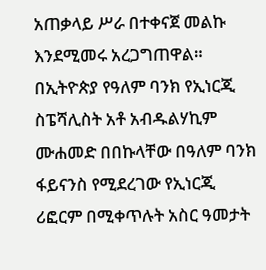አጠቃላይ ሥራ በተቀናጀ መልኩ እንደሚመሩ አረጋግጠዋል።
በኢትዮጵያ የዓለም ባንክ የኢነርጂ ስፔሻሊስት አቶ አብዱልሃኪም ሙሐመድ በበኩላቸው በዓለም ባንክ ፋይናንስ የሚደረገው የኢነርጂ ሪፎርም በሚቀጥሉት አስር ዓመታት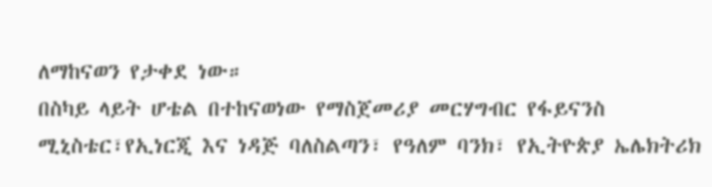ለማከናወን የታቀደ ነው።
በስካይ ላይት ሆቴል በተከናወነው የማስጀመሪያ መርሃግብር የፋይናንስ ሚኒስቴር፣የኢነርጂ እና ነዳጅ ባለስልጣን፣ የዓለም ባንክ፣ የኢትዮጵያ ኤሌክትሪክ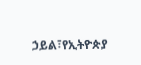ኃይል፣የኢትዮጵያ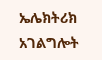ኤሌክትሪክ አገልግሎት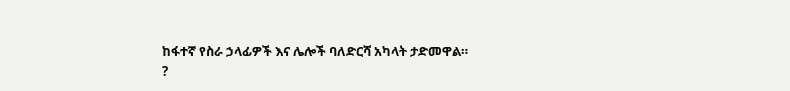ከፋተኛ የስራ ኃላፊዎች እና ሌሎች ባለድርሻ አካላት ታድመዋል።
?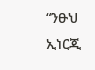“ንፁህ ኢነርጂ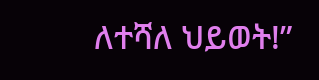ለተሻለ ህይወት!”